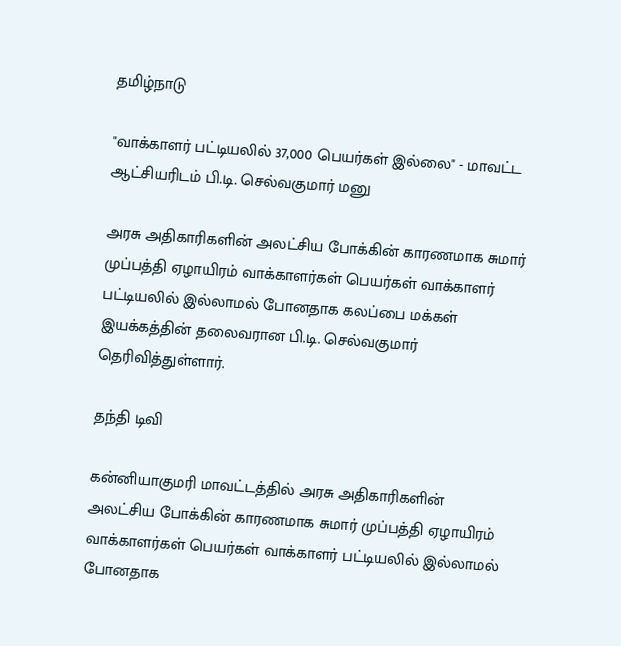தமிழ்நாடு

"வாக்காளர் பட்டியலில் 37,000 பெயர்கள் இல்லை" - மாவட்ட ஆட்சியரிடம் பி.டி. செல்வகுமார் மனு

அரசு அதிகாரிகளின் அலட்சிய போக்கின் காரணமாக சுமார் முப்பத்தி ஏழாயிரம் வாக்காளர்கள் பெயர்கள் வாக்காளர் பட்டியலில் இல்லாமல் போனதாக கலப்பை மக்கள் இயக்கத்தின் தலைவரான பி.டி. செல்வகுமார் தெரிவித்துள்ளார்.

தந்தி டிவி

கன்னியாகுமரி மாவட்டத்தில் அரசு அதிகாரிகளின் அலட்சிய போக்கின் காரணமாக சுமார் முப்பத்தி ஏழாயிரம் வாக்காளர்கள் பெயர்கள் வாக்காளர் பட்டியலில் இல்லாமல் போனதாக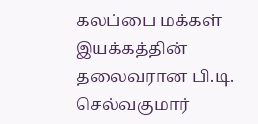கலப்பை மக்கள் இயக்கத்தின் தலைவரான பி.டி. செல்வகுமார்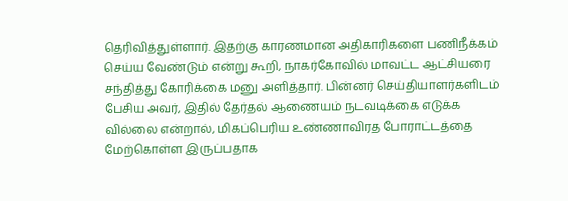தெரிவித்துள்ளார். இதற்கு காரணமான அதிகாரிகளை பணிநீக்கம் செய்ய வேண்டும் என்று கூறி, நாகர்கோவில் மாவட்ட ஆட்சியரை சந்தித்து கோரிக்கை மனு அளித்தார். பின்னர் செய்தியாளர்களிடம் பேசிய அவர், இதில் தேர்தல் ஆணையம் நடவடிக்கை எடுக்க வில்லை என்றால், மிகப்பெரிய உண்ணாவிரத போராட்டத்தை மேற்கொள்ள இருப்பதாக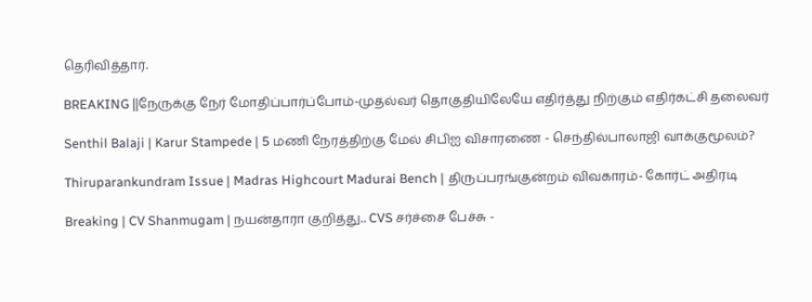தெரிவித்தார்.

BREAKING ||நேருக்கு நேர் மோதிப்பார்ப்போம்-முதல்வர் தொகுதியிலேயே எதிர்த்து நிற்கும் எதிர்கட்சி தலைவர்

Senthil Balaji | Karur Stampede | 5 மணி நேரத்திற்கு மேல் சிபிஐ விசாரணை - செந்தில்பாலாஜி வாக்குமூலம்?

Thiruparankundram Issue | Madras Highcourt Madurai Bench | திருப்பரங்குன்றம் விவகாரம்- கோர்ட் அதிரடி

Breaking | CV Shanmugam | நயன்தாரா குறித்து.. CVS சர்ச்சை பேச்சு -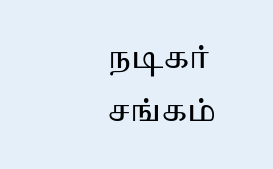நடிகர் சங்கம்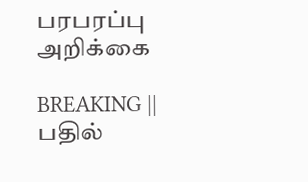பரபரப்பு அறிக்கை

BREAKING || பதில்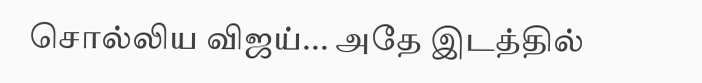சொல்லிய விஜய்... அதே இடத்தில்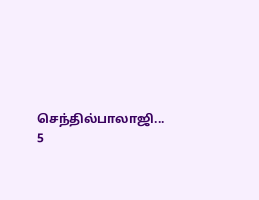செந்தில்பாலாஜி... 5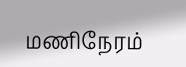மணிநேரம்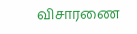விசாரணை